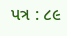પત્ર : ૮૯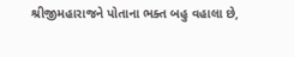શ્રીજીમહારાજને પોતાના ભક્ત બહુ વહાલા છે,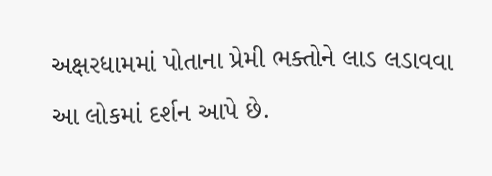અક્ષરધામમાં પોતાના પ્રેમી ભક્તોને લાડ લડાવવા આ લોકમાં દર્શન આપે છે.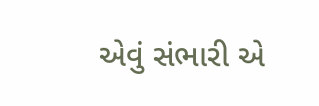એવું સંભારી એ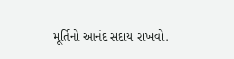મૂર્તિનો આનંદ સદાય રાખવો.